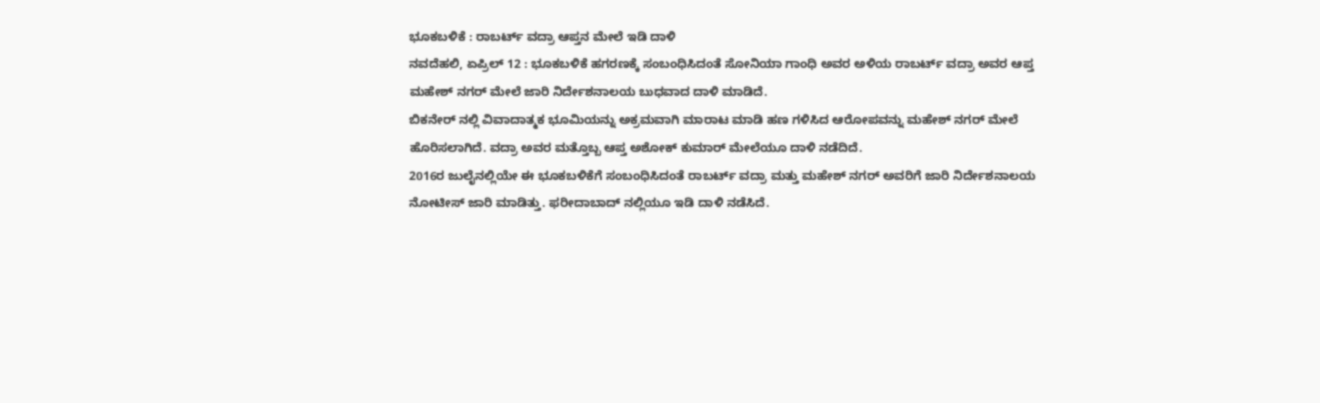ಭೂಕಬಳಿಕೆ : ರಾಬರ್ಟ್ ವದ್ರಾ ಆಪ್ತನ ಮೇಲೆ ಇಡಿ ದಾಳಿ
ನವದೆಹಲಿ, ಏಪ್ರಿಲ್ 12 : ಭೂಕಬಳಿಕೆ ಹಗರಣಕ್ಕೆ ಸಂಬಂಧಿಸಿದಂತೆ ಸೋನಿಯಾ ಗಾಂಧಿ ಅವರ ಅಳಿಯ ರಾಬರ್ಟ್ ವದ್ರಾ ಅವರ ಆಪ್ತ ಮಹೇಶ್ ನಗರ್ ಮೇಲೆ ಜಾರಿ ನಿರ್ದೇಶನಾಲಯ ಬುಧವಾದ ದಾಳಿ ಮಾಡಿದೆ.
ಬಿಕನೇರ್ ನಲ್ಲಿ ವಿವಾದಾತ್ಮಕ ಭೂಮಿಯನ್ನು ಅಕ್ರಮವಾಗಿ ಮಾರಾಟ ಮಾಡಿ ಹಣ ಗಳಿಸಿದ ಆರೋಪವನ್ನು ಮಹೇಶ್ ನಗರ್ ಮೇಲೆ ಹೊರಿಸಲಾಗಿದೆ. ವದ್ರಾ ಅವರ ಮತ್ತೊಬ್ಬ ಆಪ್ತ ಅಶೋಕ್ ಕುಮಾರ್ ಮೇಲೆಯೂ ದಾಳಿ ನಡೆದಿದೆ.
2016ರ ಜುಲೈನಲ್ಲಿಯೇ ಈ ಭೂಕಬಳಿಕೆಗೆ ಸಂಬಂಧಿಸಿದಂತೆ ರಾಬರ್ಟ್ ವದ್ರಾ ಮತ್ತು ಮಹೇಶ್ ನಗರ್ ಅವರಿಗೆ ಜಾರಿ ನಿರ್ದೇಶನಾಲಯ ನೋಟೀಸ್ ಜಾರಿ ಮಾಡಿತ್ತು. ಫರೀದಾಬಾದ್ ನಲ್ಲಿಯೂ ಇಡಿ ದಾಳಿ ನಡೆಸಿದೆ.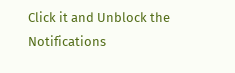Click it and Unblock the Notifications